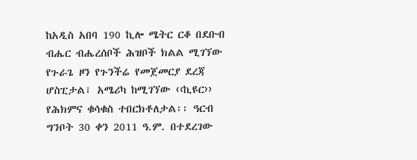ከአዲስ አበባ 190 ኪሎ ሜትር ርቆ በደቡብ ብሔር ብሔረሰቦች ሕዝቦች ክልል ሚገኘው የጉራጌ ዞን የጉንችሬ የመጀመርያ ደረጃ ሆስፒታል፣ አሜሪካ ከሚገኘው ‹‹ኪዩር›› የሕክምና ቁሳቁስ ተበርክቶለታል፡፡ ዓርብ ግንቦት 30 ቀን 2011 ዓ.ም. በተደረገው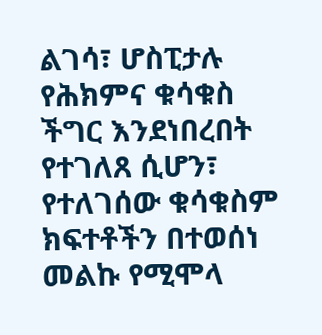ልገሳ፣ ሆስፒታሉ የሕክምና ቁሳቁስ ችግር እንደነበረበት የተገለጸ ሲሆን፣ የተለገሰው ቁሳቁስም ክፍተቶችን በተወሰነ መልኩ የሚሞላ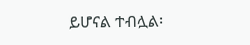ይሆናል ተብሏል፡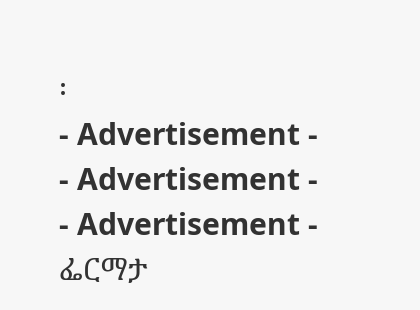፡
- Advertisement -
- Advertisement -
- Advertisement -
ፌርማታ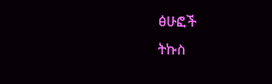ፅሁፎች
ትኩስ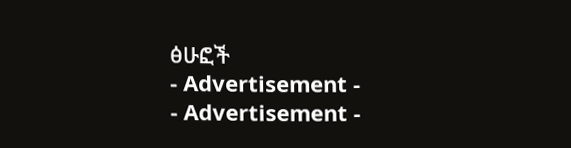ፅሁፎች
- Advertisement -
- Advertisement -